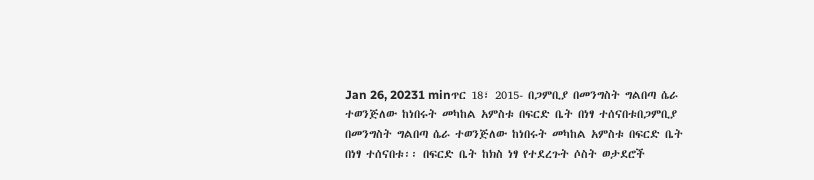Jan 26, 20231 minጥር 18፣ 2015- በጋምቢያ በመንግስት ግልበጣ ሴራ ተወንጅለው ከነበሩት መካከል አምስቱ በፍርድ ቤት በነፃ ተሰናበቱበጋምቢያ በመንግስት ግልበጣ ሴራ ተወንጅለው ከነበሩት መካከል አምስቱ በፍርድ ቤት በነፃ ተሰናበቱ፡፡ በፍርድ ቤት ከክስ ነፃ የተደረጉት ሶስት ወታደሮች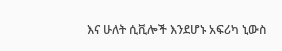እና ሁለት ሲቪሎች እንደሆኑ አፍሪካ ኒውስ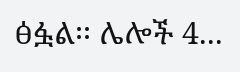ፅፏል፡፡ ሌሎች 4...